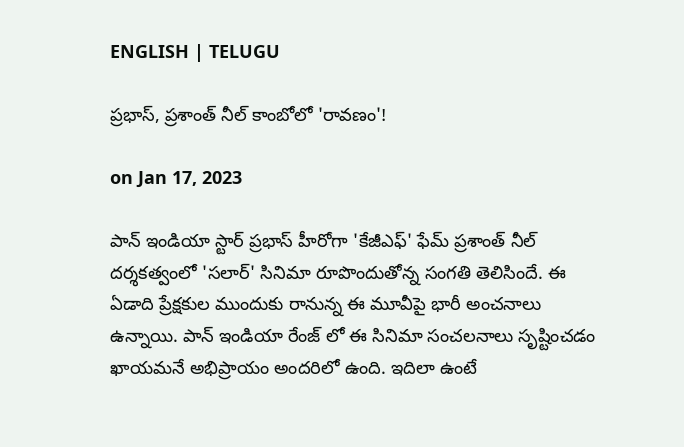ENGLISH | TELUGU

ప్రభాస్, ప్రశాంత్ నీల్ కాంబోలో 'రావణం'!

on Jan 17, 2023

పాన్ ఇండియా స్టార్ ప్రభాస్ హీరోగా 'కేజీఎఫ్' ఫేమ్ ప్రశాంత్ నీల్ దర్శకత్వంలో 'సలార్' సినిమా రూపొందుతోన్న సంగతి తెలిసిందే. ఈ ఏడాది ప్రేక్షకుల ముందుకు రానున్న ఈ మూవీపై భారీ అంచనాలు ఉన్నాయి. పాన్ ఇండియా రేంజ్ లో ఈ సినిమా సంచలనాలు సృష్టించడం ఖాయమనే అభిప్రాయం అందరిలో ఉంది. ఇదిలా ఉంటే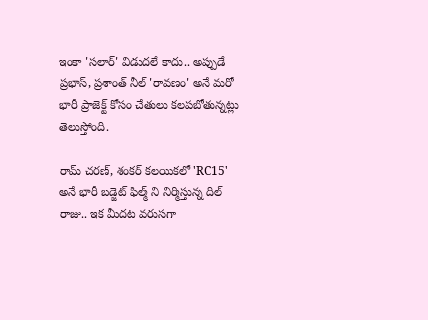ఇంకా 'సలార్' విడుదలే కాదు.. అప్పుడే ప్రభాస్, ప్రశాంత్ నీల్ 'రావణం' అనే మరో భారీ ప్రాజెక్ట్ కోసం చేతులు కలపబోతున్నట్లు తెలుస్తోంది.

రామ్ చరణ్, శంకర్ కలయికలో 'RC15' అనే భారీ బడ్జెట్ ఫిల్మ్ ని నిర్మిస్తున్న దిల్ రాజు.. ఇక మీదట వరుసగా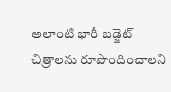అలాంటి భారీ బడ్జెట్ చిత్రాలను రూపొందించాలని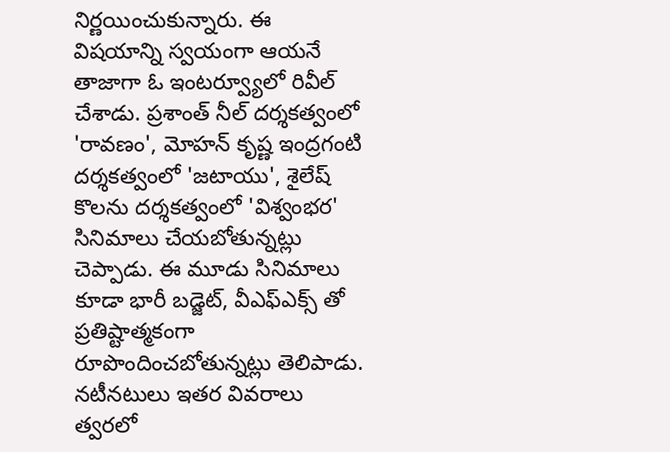నిర్ణయించుకున్నారు. ఈ విషయాన్ని స్వయంగా ఆయనే తాజాగా ఓ ఇంటర్వ్యూలో రివీల్ చేశాడు. ప్రశాంత్ నీల్ దర్శకత్వంలో 'రావణం', మోహన్ కృష్ణ ఇంద్రగంటి దర్శకత్వంలో 'జటాయు', శైలేష్ కొలను దర్శకత్వంలో 'విశ్వంభర' సినిమాలు చేయబోతున్నట్లు చెప్పాడు. ఈ మూడు సినిమాలు కూడా భారీ బడ్జెట్, వీఎఫ్ఎక్స్ తో ప్రతిష్టాత్మకంగా రూపొందించబోతున్నట్లు తెలిపాడు. నటీనటులు ఇతర వివరాలు త్వరలో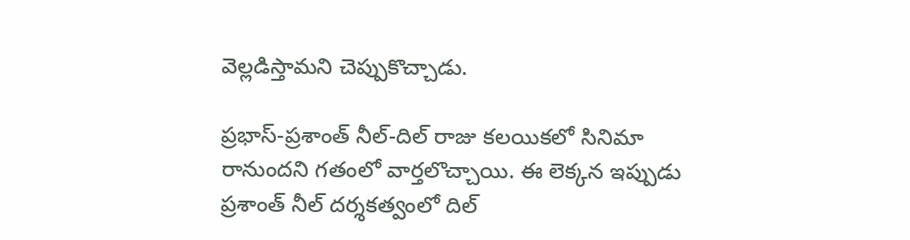వెల్లడిస్తామని చెప్పుకొచ్చాడు.

ప్రభాస్-ప్రశాంత్ నీల్-దిల్ రాజు కలయికలో సినిమా రానుందని గతంలో వార్తలొచ్చాయి. ఈ లెక్కన ఇప్పుడు ప్రశాంత్ నీల్ దర్శకత్వంలో దిల్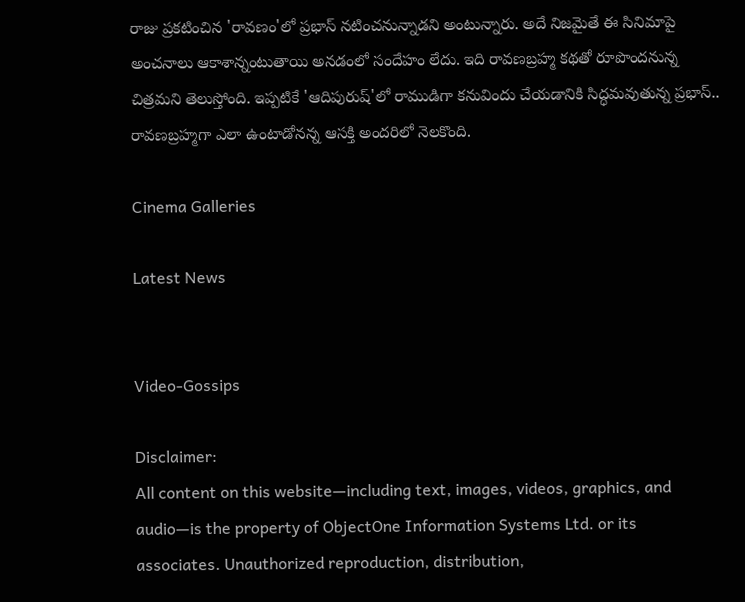రాజు ప్రకటించిన 'రావణం'లో ప్రభాస్ నటించనున్నాడని అంటున్నారు. అదే నిజమైతే ఈ సినిమాపై అంచనాలు ఆకాశాన్నంటుతాయి అనడంలో సందేహం లేదు. ఇది రావణబ్రహ్మ కథతో రూపొందనున్న చిత్రమని తెలుస్తోంది. ఇప్పటికే 'ఆదిపురుష్'లో రాముడిగా కనువిందు చేయడానికి సిద్ధమవుతున్న ప్రభాస్.. రావణబ్రహ్మగా ఎలా ఉంటాడోనన్న ఆసక్తి అందరిలో నెలకొంది.

Cinema Galleries

Latest News


Video-Gossips

Disclaimer:
All content on this website—including text, images, videos, graphics, and audio—is the property of ObjectOne Information Systems Ltd. or its associates. Unauthorized reproduction, distribution,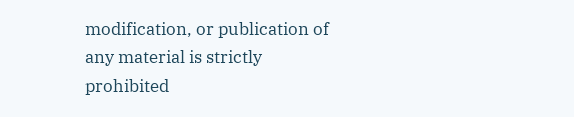modification, or publication of any material is strictly prohibited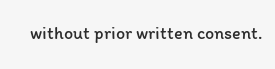without prior written consent.